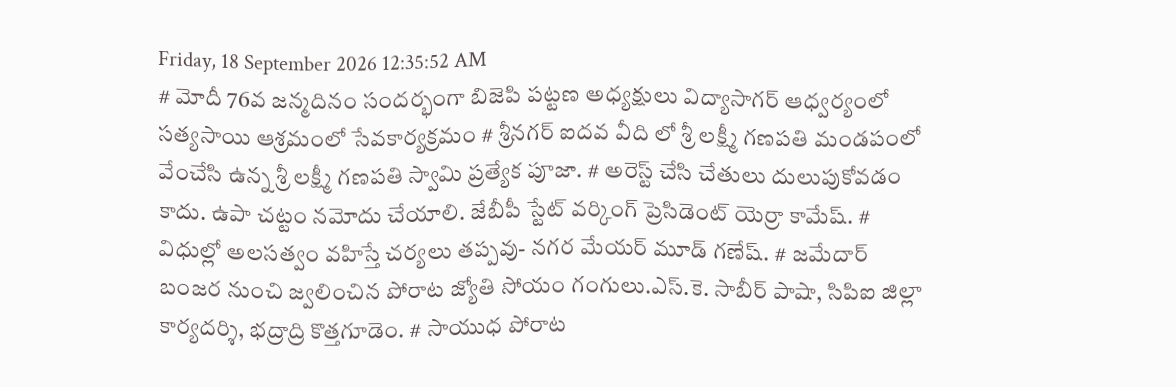Friday, 18 September 2026 12:35:52 AM
# మోదీ 76వ జన్మదినం సందర్భంగా బిజెపి పట్టణ అధ్యక్షులు విద్యాసాగర్ ఆధ్వర్యంలో సత్యసాయి ఆశ్రమంలో సేవకార్యక్రమం # శ్రీనగర్ ఐదవ వీది లో శ్రీ లక్ష్మీ గణపతి మండపంలో వేంచేసి ఉన్న శ్రీ లక్ష్మీ గణపతి స్వామి ప్రత్యేక పూజా. # అరెస్ట్ చేసి చేతులు దులుపుకోవడం కాదు. ఉపా చట్టం నమోదు చేయాలి. జేబీపీ స్టేట్ వర్కింగ్ ప్రెసిడెంట్ యెర్రా కామేష్. # విధుల్లో అలసత్వం వహిస్తే చర్యలు తప్పవు- నగర మేయర్ మూడ్ గణేష్. # జమేదార్ బంజర నుంచి జ్వలించిన పోరాట జ్యోతి సోయం గంగులు.ఎస్.కె. సాబీర్ పాషా, సిపిఐ జిల్లా కార్యదర్శి, భద్రాద్రి కొత్తగూడెం. # సాయుధ పోరాట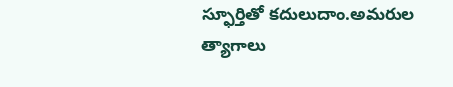స్ఫూర్తితో కదులుదాం.అమరుల త్యాగాలు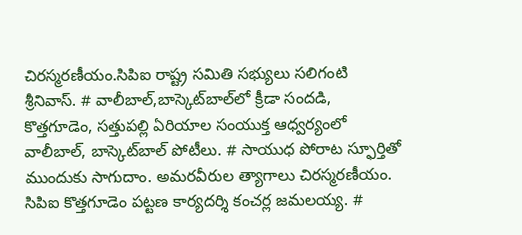చిరస్మరణీయం.సిపిఐ రాష్ట్ర సమితి సభ్యులు సలిగంటి శ్రీనివాస్. # వాలీబాల్‌,బాస్కెట్‌బాల్‌లో క్రీడా సందడి, కొత్తగూడెం, సత్తుపల్లి ఏరియాల సంయుక్త ఆధ్వర్యంలో వాలీబాల్, బాస్కెట్‌బాల్ పోటీలు. # సాయుధ పోరాట స్ఫూర్తితో ముందుకు సాగుదాం. అమరవీరుల త్యాగాలు చిరస్మరణీయం. సిపిఐ కొత్తగూడెం పట్టణ కార్యదర్శి కంచర్ల జమలయ్య. #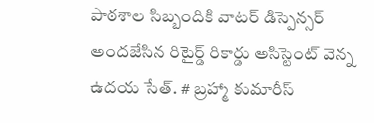పాఠశాల సిబ్బందికి వాటర్ డిస్పెన్సర్ అందజేసిన రిటైర్డ్ రికార్డు అసిస్టెంట్ వెన్న ఉదయ సేత్. # బ్రహ్మా కుమారీస్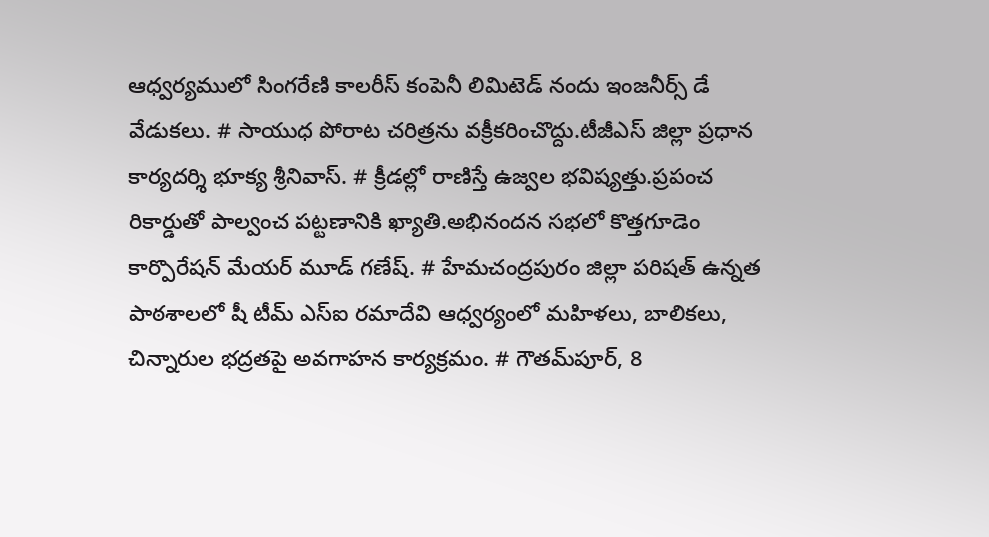ఆధ్వర్యములో సింగరేణి కాలరీస్ కంపెనీ లిమిటెడ్ నందు ఇంజనీర్స్ డే వేడుకలు. # సాయుధ పోరాట చరిత్రను వక్రీకరించొద్దు.టీజీఎస్ జిల్లా ప్రధాన కార్యదర్శి భూక్య శ్రీనివాస్. # క్రీడల్లో రాణిస్తే ఉజ్వల భవిష్యత్తు.ప్రపంచ రికార్డుతో పాల్వంచ పట్టణానికి ఖ్యాతి.అభినందన సభలో కొత్తగూడెం కార్పొరేషన్ మేయర్ మూడ్ గణేష్. # హేమచంద్రపురం జిల్లా పరిషత్ ఉన్నత పాఠశాలలో షీ టీమ్‌ ఎస్‌ఐ రమాదేవి ఆధ్వర్యంలో మహిళలు, బాలికలు, చిన్నారుల భద్రతపై అవగాహన కార్యక్రమం. # గౌతమ్‌పూర్, 8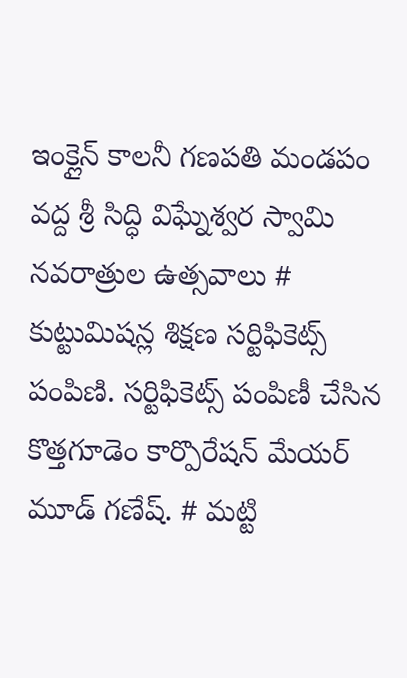ఇంక్లైన్ కాలనీ గణపతి మండపం వద్ద శ్రీ సిద్ధి విఘ్నేశ్వర స్వామి నవరాత్రుల ఉత్సవాలు # కుట్టుమిషన్ల శిక్షణ సర్టిఫికెట్స్ పంపిణి. సర్టిఫికెట్స్ పంపిణీ చేసిన కొత్తగూడెం కార్పొరేషన్ మేయర్ మూడ్ గణేష్. # మట్టి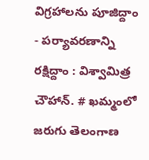విగ్రహాలను పూజిద్దాం - పర్యావరణాన్ని రక్షిద్దాం : విశ్వామిత్ర చౌహాన్. # ఖమ్మంలో జరుగు తెలంగాణ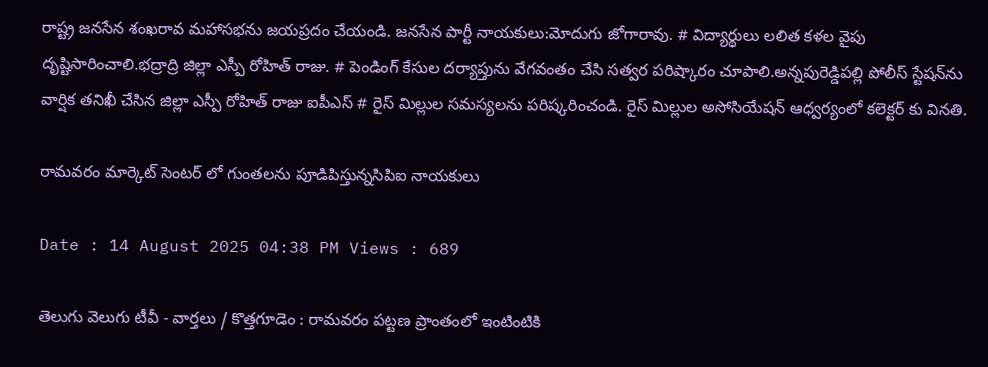రాష్ట్ర జనసేన శంఖరావ మహాసభను జయప్రదం చేయండి. జనసేన పార్టీ నాయకులు:మోదుగు జోగారావు. # విద్యార్థులు లలిత కళల వైపు దృష్టిసారించాలి.భద్రాద్రి జిల్లా ఎస్పీ రోహిత్ రాజు. # పెండింగ్ కేసుల దర్యాప్తును వేగవంతం చేసి సత్వర పరిష్కారం చూపాలి.అన్నపురెడ్డిపల్లి పోలీస్ స్టేషన్‌ను వార్షిక తనిఖీ చేసిన జిల్లా ఎస్పీ రోహిత్ రాజు ఐపీఎస్ # రైస్ మిల్లుల సమస్యలను పరిష్కరించండి. రైస్ మిల్లుల అసోసియేషన్ ఆధ్వర్యంలో కలెక్టర్ కు వినతి.

రామవరం మార్కెట్ సెంటర్ లో గుంతలను పూడిపిస్తున్నసిపిఐ నాయకులు

Date : 14 August 2025 04:38 PM Views : 689

తెలుగు వెలుగు టీవీ - వార్తలు / కొత్తగూడెం : రామవరం పట్టణ ప్రాంతంలో ఇంటింటికి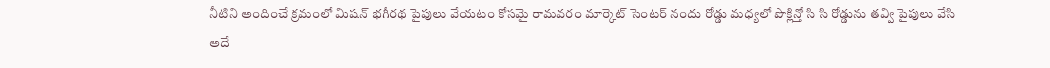నీటిని అందించే క్రమంలో మిషన్ భగీరథ పైపులు వేయటం కోసమై రామవరం మార్కెట్ సెంటర్ నందు రోడ్డు మధ్యలో పొక్లిన్తో సి సి రోడ్డును తవ్వి పైపులు వేసి అదే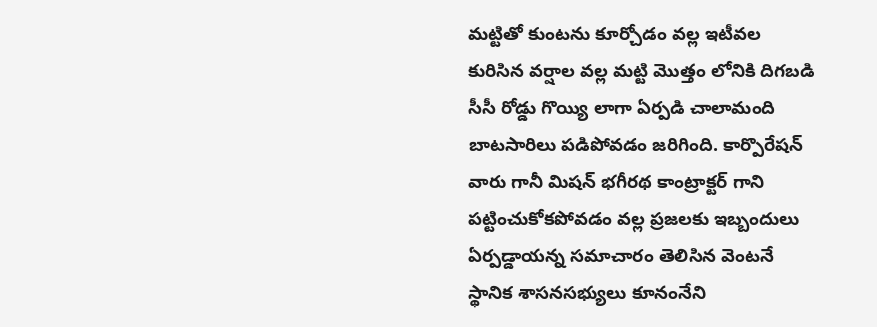మట్టితో కుంటను కూర్చోడం వల్ల ఇటీవల కురిసిన వర్షాల వల్ల మట్టి మొత్తం లోనికి దిగబడి సీసీ రోడ్డు గొయ్యి లాగా ఏర్పడి చాలామంది బాటసారిలు పడిపోవడం జరిగింది. కార్పొరేషన్ వారు గానీ మిషన్ భగీరథ కాంట్రాక్టర్ గాని పట్టించుకోకపోవడం వల్ల ప్రజలకు ఇబ్బందులు ఏర్పడ్డాయన్న సమాచారం తెలిసిన వెంటనే స్థానిక శాసనసభ్యులు కూనంనేని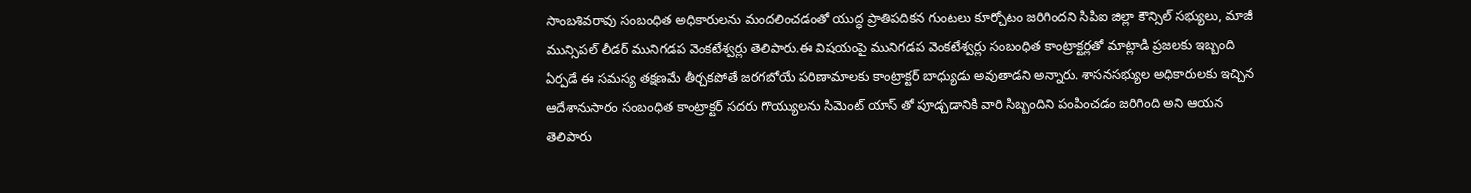సాంబశివరావు సంబంధిత అధికారులను మందలించడంతో యుద్ధ ప్రాతిపదికన గుంటలు కూర్చోటం జరిగిందని సిపిఐ జిల్లా కౌన్సిల్ సభ్యులు, మాజీ మున్సిపల్ లీడర్ మునిగడప వెంకటేశ్వర్లు తెలిపారు.ఈ విషయంపై మునిగడప వెంకటేశ్వర్లు సంబంధిత కాంట్రాక్టర్లతో మాట్లాడి ప్రజలకు ఇబ్బంది ఏర్పడే ఈ సమస్య తక్షణమే తీర్చకపోతే జరగబోయే పరిణామాలకు కాంట్రాక్టర్ బాధ్యుడు అవుతాడని అన్నారు. శాసనసభ్యుల అధికారులకు ఇచ్చిన ఆదేశానుసారం సంబంధిత కాంట్రాక్టర్ సదరు గొయ్యులను సిమెంట్ యాస్ తో పూడ్చడానికి వారి సిబ్బందిని పంపించడం జరిగింది అని ఆయన తెలిపారు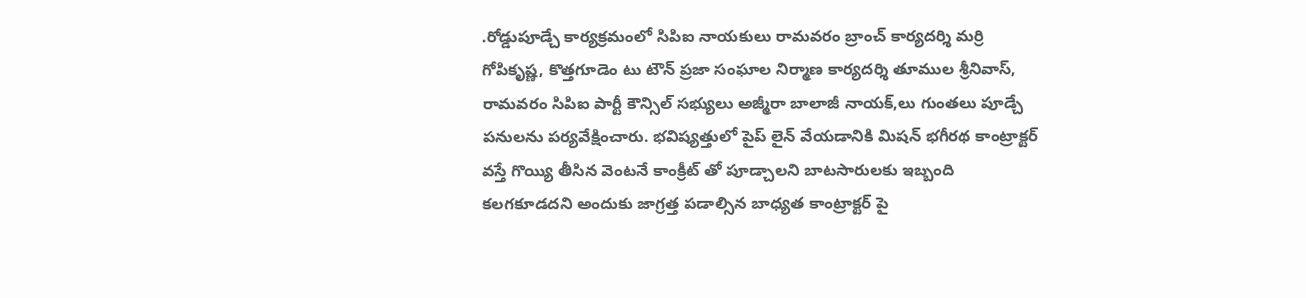.రోడ్డుపూడ్చే కార్యక్రమంలో సిపిఐ నాయకులు రామవరం బ్రాంచ్ కార్యదర్శి మర్రి గోపికృష్ణ, కొత్తగూడెం టు టౌన్ ప్రజా సంఘాల నిర్మాణ కార్యదర్శి తూముల శ్రీనివాస్, రామవరం సిపిఐ పార్టీ కౌన్సిల్ సభ్యులు అజ్మీరా బాలాజీ నాయక్,లు గుంతలు పూడ్చే పనులను పర్యవేక్షించారు. భవిష్యత్తులో పైప్ లైన్ వేయడానికి మిషన్ భగీరథ కాంట్రాక్టర్ వస్తే గొయ్యి తీసిన వెంటనే కాంక్రీట్ తో పూడ్చాలని బాటసారులకు ఇబ్బంది కలగకూడదని అందుకు జాగ్రత్త పడాల్సిన బాధ్యత కాంట్రాక్టర్ పై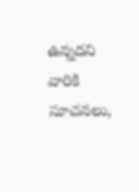ఉన్నదని వారికి సూచనలు,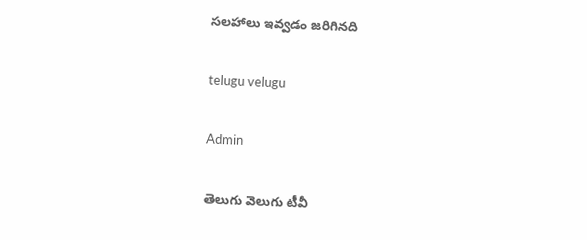సలహాలు ఇవ్వడం జరిగినది

telugu velugu

Admin

తెలుగు వెలుగు టీవీ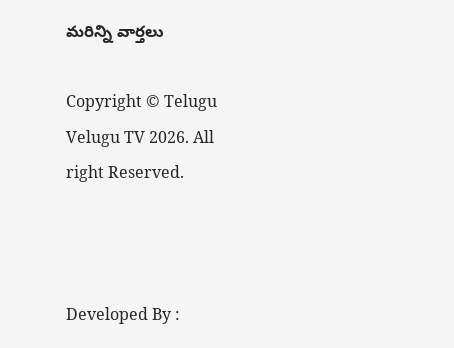మరిన్ని వార్తలు

Copyright © Telugu Velugu TV 2026. All right Reserved.



Developed By :